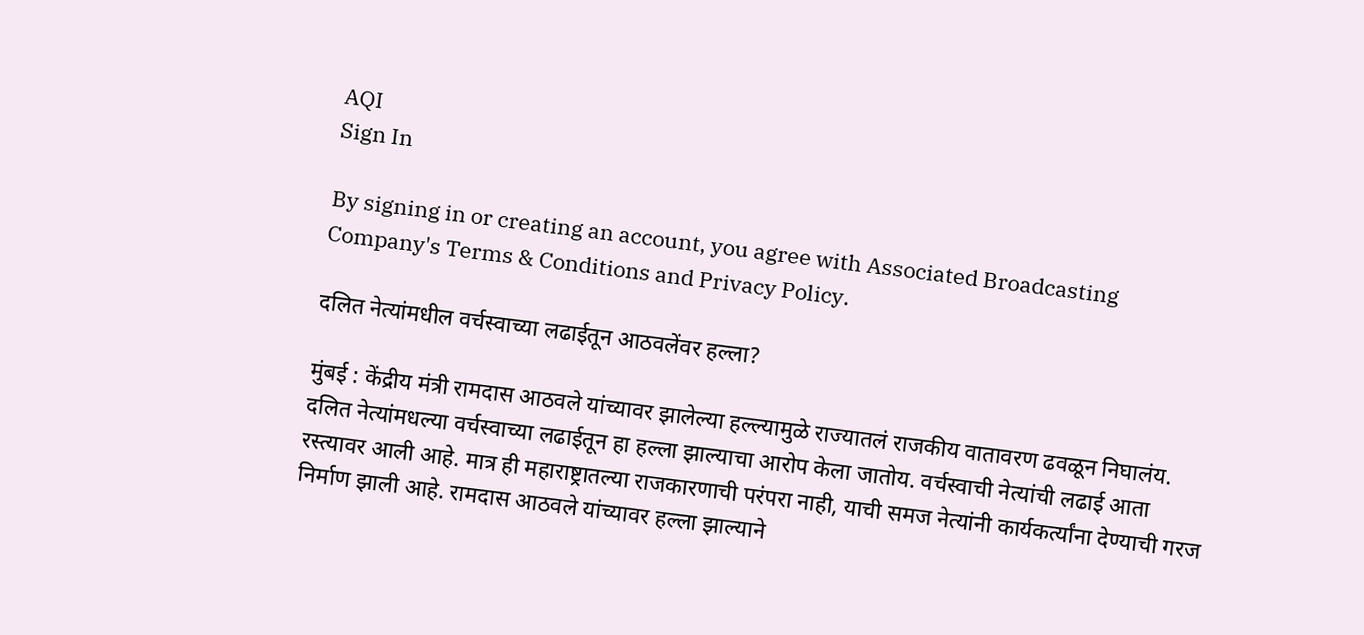AQI
Sign In

By signing in or creating an account, you agree with Associated Broadcasting Company's Terms & Conditions and Privacy Policy.

दलित नेत्यांमधील वर्चस्वाच्या लढाईतून आठवलेंवर हल्ला?

मुंबई : केंद्रीय मंत्री रामदास आठवले यांच्यावर झालेल्या हल्ल्यामुळे राज्यातलं राजकीय वातावरण ढवळून निघालंय. दलित नेत्यांमधल्या वर्चस्वाच्या लढाईतून हा हल्ला झाल्याचा आरोप केला जातोय. वर्चस्वाची नेत्यांची लढाई आता रस्त्यावर आली आहे. मात्र ही महाराष्ट्रातल्या राजकारणाची परंपरा नाही, याची समज नेत्यांनी कार्यकर्त्यांना देण्याची गरज निर्माण झाली आहे. रामदास आठवले यांच्यावर हल्ला झाल्याने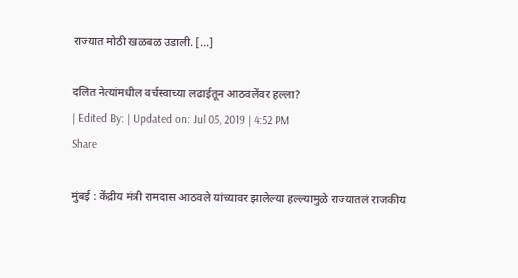राज्यात मोठी खळबळ उडाली. […]

दलित नेत्यांमधील वर्चस्वाच्या लढाईतून आठवलेंवर हल्ला?
| Edited By: | Updated on: Jul 05, 2019 | 4:52 PM
Share

मुंबई : केंद्रीय मंत्री रामदास आठवले यांच्यावर झालेल्या हल्ल्यामुळे राज्यातलं राजकीय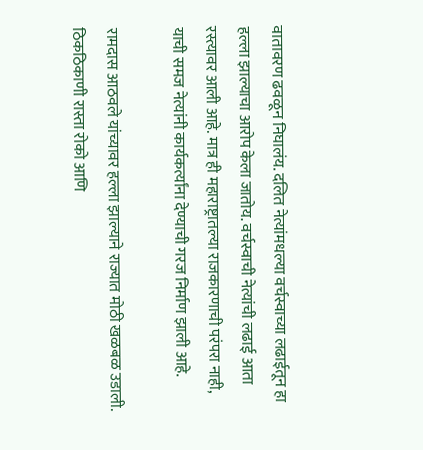वातावरण ढवळून निघालंय. दलित नेत्यांमधल्या वर्चस्वाच्या लढाईतून हा हल्ला झाल्याचा आरोप केला जातोय. वर्चस्वाची नेत्यांची लढाई आता रस्त्यावर आली आहे. मात्र ही महाराष्ट्रातल्या राजकारणाची परंपरा नाही, याची समज नेत्यांनी कार्यकर्त्यांना देण्याची गरज निर्माण झाली आहे.

रामदास आठवले यांच्यावर हल्ला झाल्याने राज्यात मोठी खळबळ उडाली. ठिकठिकाणी रास्ता रोको आणि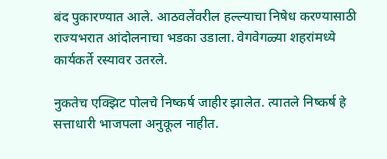बंद पुकारण्यात आले. आठवलेंवरील हल्ल्याचा निषेध करण्यासाठी राज्यभरात आंदोलनाचा भडका उडाला. वेगवेगळ्या शहरांमध्ये कार्यकर्ते रस्यावर उतरले.

नुकतेच एक्झिट पोलचे निष्कर्ष जाहीर झालेत. त्यातले निष्कर्ष हे सत्ताधारी भाजपला अनुकूल नाहीत.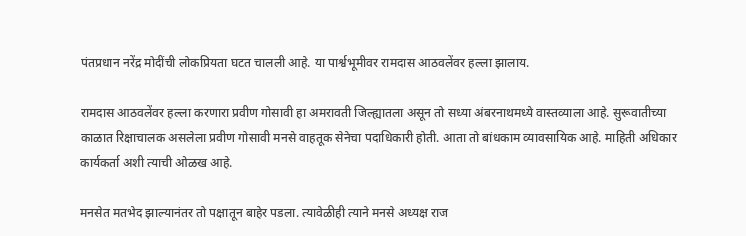पंतप्रधान नरेंद्र मोदींची लोकप्रियता घटत चालली आहे. या पार्श्वभूमीवर रामदास आठवलेंवर हल्ला झालाय.

रामदास आठवलेंवर हल्ला करणारा प्रवीण गोसावी हा अमरावती जिल्ह्यातला असून तो सध्या अंबरनाथमध्ये वास्तव्याला आहे. सुरूवातीच्या काळात रिक्षाचालक असलेला प्रवीण गोसावी मनसे वाहतूक सेनेचा पदाधिकारी होती. आता तो बांधकाम व्यावसायिक आहे. माहिती अधिकार कार्यकर्ता अशी त्याची ओळख आहे.

मनसेत मतभेद झाल्यानंतर तो पक्षातून बाहेर पडला. त्यावेळीही त्याने मनसे अध्यक्ष राज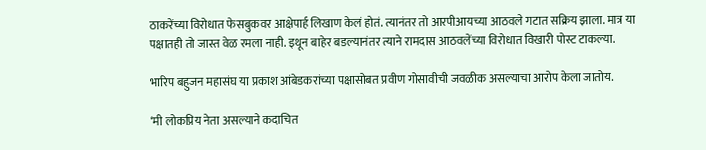ठाकरेंच्या विरोधात फेसबुकवर आक्षेपार्ह लिखाण केलं होतं. त्यानंतर तो आरपीआयच्या आठवले गटात सक्रिय झाला. मात्र या पक्षातही तो जास्त वेळ रमला नाही. इथून बाहेर बडल्यानंतर त्याने रामदास आठवलेंच्या विरोधात विखारी पोस्ट टाकल्या.

भारिप बहुजन महासंघ या प्रकाश आंबेडकरांच्या पक्षासोबत प्रवीण गोसावीची जवळीक असल्याचा आरोप केला जातोय.

‘मी लोकप्रिय नेता असल्याने कदाचित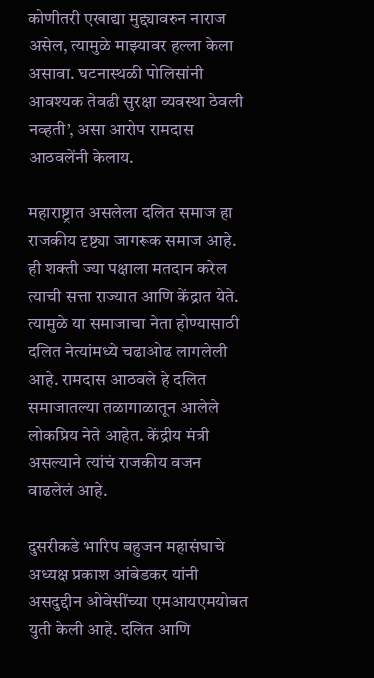कोणीतरी एखाद्या मुद्द्यावरुन नाराज असेल, त्यामुळे माझ्यावर हल्ला केला असावा. घटनास्थळी पोलिसांनी आवश्यक तेवढी सुरक्षा व्यवस्था ठेवली नव्हती’, असा आरोप रामदास आठवलेंनी केलाय.

महाराष्ट्रात असलेला दलित समाज हा राजकीय दृष्ट्या जागरूक समाज आहे. ही शक्ती ज्या पक्षाला मतदान करेल त्याची सत्ता राज्यात आणि केंद्रात येते. त्यामुळे या समाजाचा नेता होण्यासाठी दलित नेत्यांमध्ये चढाओढ लागलेली आहे. रामदास आठवले हे दलित समाजातल्या तळागाळातून आलेले लोकप्रिय नेते आहेत. केंद्रीय मंत्री असल्याने त्यांचं राजकीय वजन वाढलेलं आहे.

दुसरीकडे भारिप बहुजन महासंघाचे अध्यक्ष प्रकाश आंबेडकर यांनी असदुद्दीन ओवेसींच्या एमआयएमयोबत युती केली आहे. दलित आणि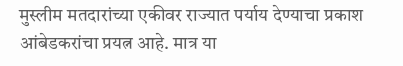मुस्लीम मतदारांच्या एकीवर राज्यात पर्याय देण्याचा प्रकाश आंबेडकरांचा प्रयत्न आहे. मात्र या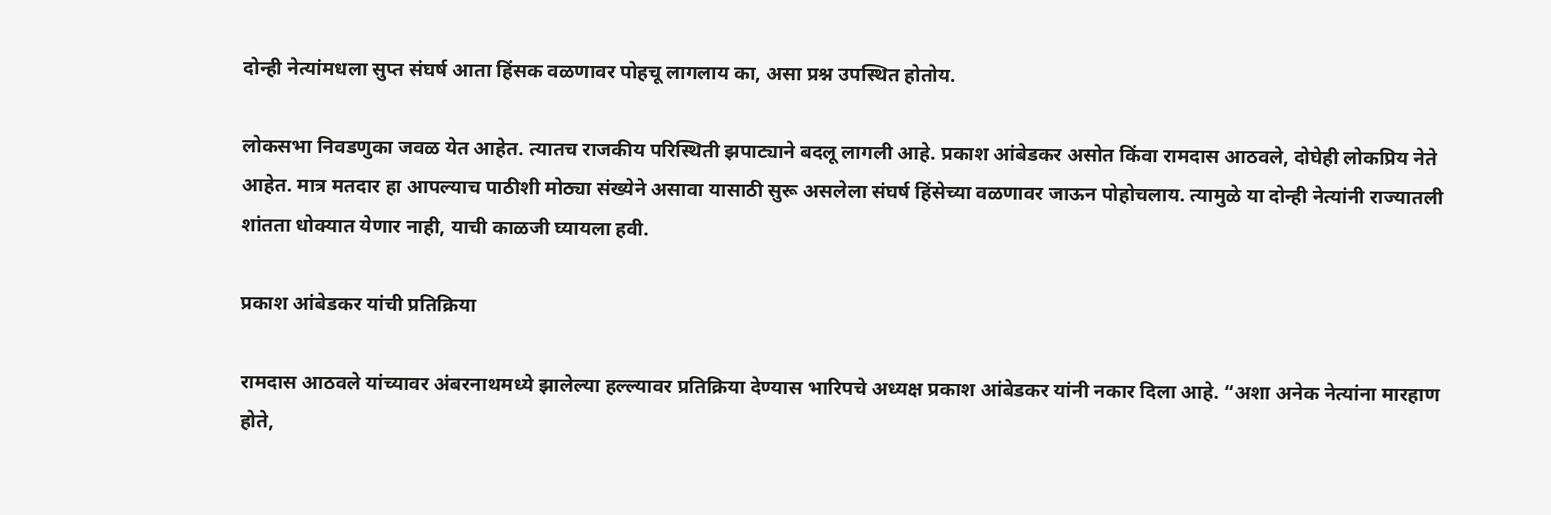दोन्ही नेत्यांमधला सुप्त संघर्ष आता हिंसक वळणावर पोहचू लागलाय का, असा प्रश्न उपस्थित होतोय.

लोकसभा निवडणुका जवळ येत आहेत. त्यातच राजकीय परिस्थिती झपाट्याने बदलू लागली आहे. प्रकाश आंबेडकर असोत किंवा रामदास आठवले, दोघेही लोकप्रिय नेते आहेत. मात्र मतदार हा आपल्याच पाठीशी मोठ्या संख्येने असावा यासाठी सुरू असलेला संघर्ष हिंसेच्या वळणावर जाऊन पोहोचलाय. त्यामुळे या दोन्ही नेत्यांनी राज्यातली शांतता धोक्यात येणार नाही, याची काळजी घ्यायला हवी.

प्रकाश आंबेडकर यांची प्रतिक्रिया

रामदास आठवले यांच्यावर अंबरनाथमध्ये झालेल्या हल्ल्यावर प्रतिक्रिया देण्यास भारिपचे अध्यक्ष प्रकाश आंबेडकर यांनी नकार दिला आहे. “अशा अनेक नेत्यांना मारहाण होते,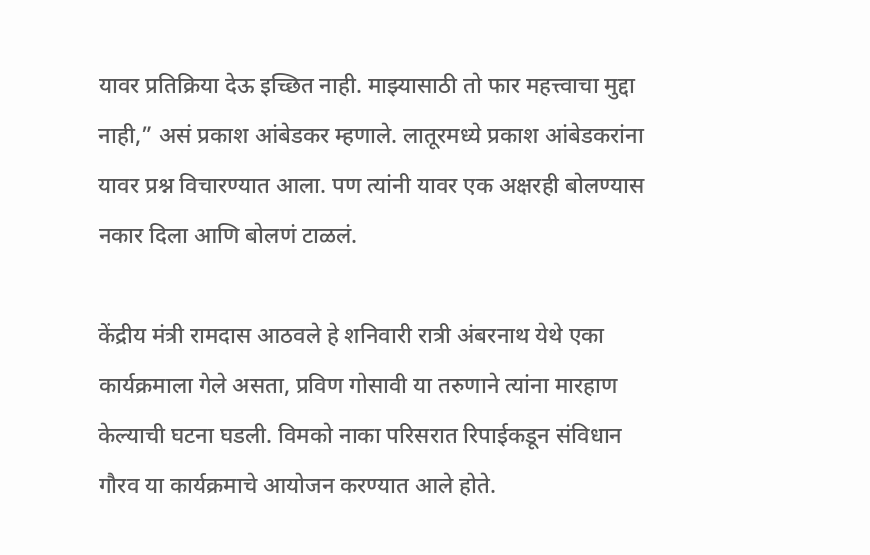यावर प्रतिक्रिया देऊ इच्छित नाही. माझ्यासाठी तो फार महत्त्वाचा मुद्दा नाही,” असं प्रकाश आंबेडकर म्हणाले. लातूरमध्ये प्रकाश आंबेडकरांना यावर प्रश्न विचारण्यात आला. पण त्यांनी यावर एक अक्षरही बोलण्यास नकार दिला आणि बोलणं टाळलं.

केंद्रीय मंत्री रामदास आठवले हे शनिवारी रात्री अंबरनाथ येथे एका कार्यक्रमाला गेले असता, प्रविण गोसावी या तरुणाने त्यांना मारहाण केल्याची घटना घडली. विमको नाका परिसरात रिपाईकडून संविधान गौरव या कार्यक्रमाचे आयोजन करण्यात आले होते.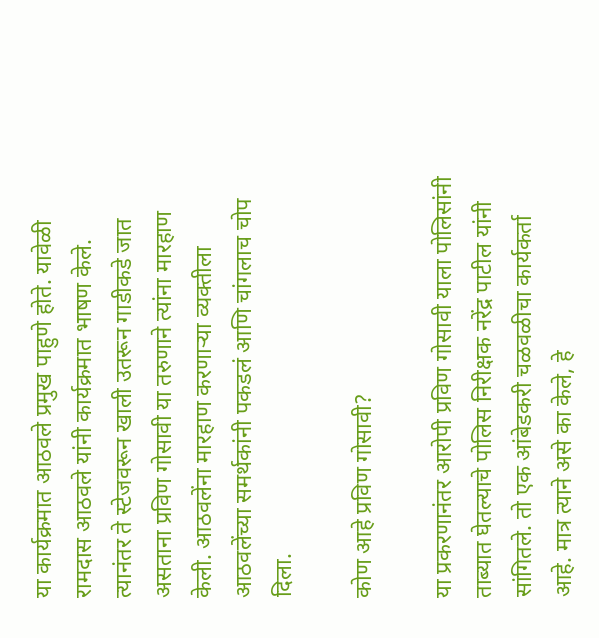या कार्यक्रमात आठवले प्रमुख पाहुणे होते. यावेळी रामदास आठवले यांनी कार्यक्रमात भाषण केले. त्यानंतर ते स्टेजवरून खाली उतरून गाडीकडे जात असताना प्रविण गोसावी या तरुणाने त्यांना मारहाण केली. आठवलेंना मारहाण करणाऱ्या व्यक्तीला आठवलेंच्या समर्थकांनी पकडलं आणि चांगलाच चोप दिला.

कोण आहे प्रविण गोसावी?

या प्रकरणानंतर आरोपी प्रविण गोसावी याला पोलिसांनी ताब्यात घेतल्याचे पोलिस निरीक्षक नरेंद्र पाटील यांनी सांगितले. तो एक आंबेडकरी चळवळीचा कार्यकर्ता आहे. मात्र त्याने असे का केले, हे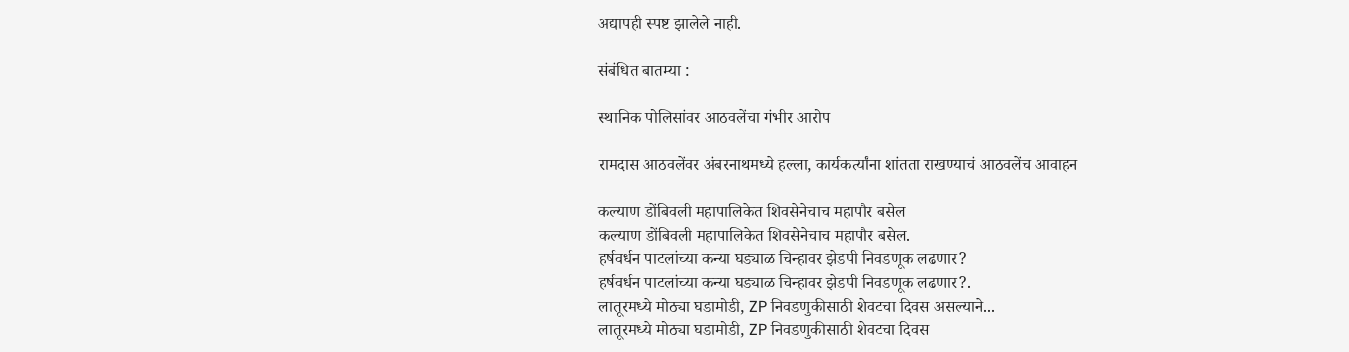अद्यापही स्पष्ट झालेले नाही.

संबंधित बातम्या :

स्थानिक पोलिसांवर आठवलेंचा गंभीर आरोप

रामदास आठवलेंवर अंबरनाथमध्ये हल्ला, कार्यकर्त्यांना शांतता राखण्याचं आठवलेंच आवाहन

कल्याण डोंबिवली महापालिकेत शिवसेनेचाच महापौर बसेल
कल्याण डोंबिवली महापालिकेत शिवसेनेचाच महापौर बसेल.
हर्षवर्धन पाटलांच्या कन्या घड्याळ चिन्हावर झेडपी निवडणूक लढणार?
हर्षवर्धन पाटलांच्या कन्या घड्याळ चिन्हावर झेडपी निवडणूक लढणार?.
लातूरमध्ये मोठ्या घडामोडी, ZP निवडणुकीसाठी शेवटचा दिवस असल्याने...
लातूरमध्ये मोठ्या घडामोडी, ZP निवडणुकीसाठी शेवटचा दिवस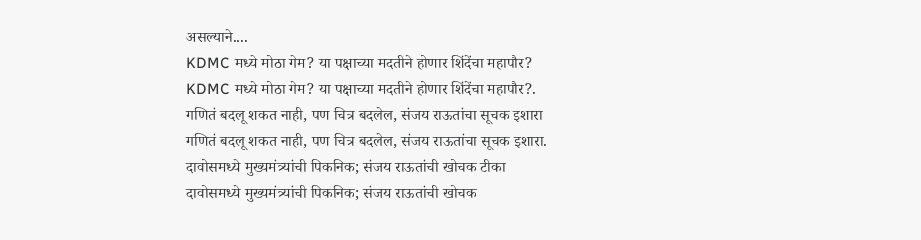असल्याने....
KDMC मध्ये मोठा गेम? या पक्षाच्या मदतीने होणार शिंदेंचा महापौर?
KDMC मध्ये मोठा गेम? या पक्षाच्या मदतीने होणार शिंदेंचा महापौर?.
गणितं बदलू शकत नाही, पण चित्र बदलेल, संजय राऊतांचा सूचक इशारा
गणितं बदलू शकत नाही, पण चित्र बदलेल, संजय राऊतांचा सूचक इशारा.
दावोसमध्ये मुख्यमंत्र्यांची पिकनिक; संजय राऊतांची खोचक टीका
दावोसमध्ये मुख्यमंत्र्यांची पिकनिक; संजय राऊतांची खोचक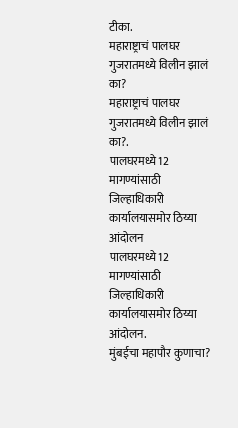टीका.
महाराष्ट्राचं पालघर गुजरातमध्ये विलीन झालं का?
महाराष्ट्राचं पालघर गुजरातमध्ये विलीन झालं का?.
पालघरमध्ये12 मागण्यांसाठी जिल्हाधिकारी कार्यालयासमोर ठिय्या आंदोलन
पालघरमध्ये12 मागण्यांसाठी जिल्हाधिकारी कार्यालयासमोर ठिय्या आंदोलन.
मुंबईचा महापौर कुणाचा?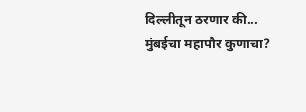दिल्लीतून ठरणार की...
मुंबईचा महापौर कुणाचा?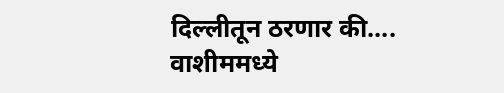दिल्लीतून ठरणार की....
वाशीममध्ये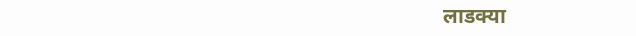लाडक्या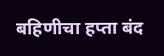बहिणीचा हप्ता बंद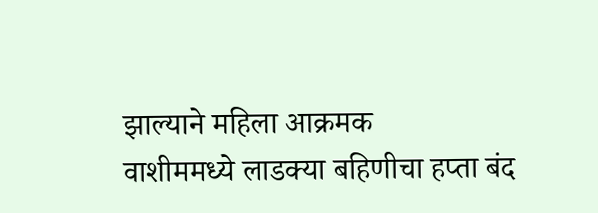झाल्याने महिला आक्रमक
वाशीममध्ये लाडक्या बहिणीचा हप्ता बंद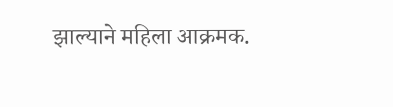झाल्याने महिला आक्रमक.